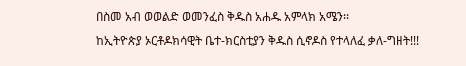በስመ አብ ወወልድ ወመንፈስ ቅዱስ አሐዱ አምላክ አሜን፡፡
ከኢትዮጵያ ኦርቶዶክሳዊት ቤተ-ክርስቲያን ቅዱስ ሲኖዶስ የተላለፈ ቃለ-ግዘት!!!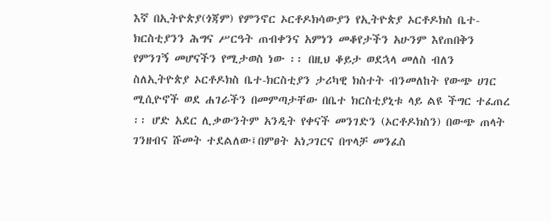እኛ በኢትዮጵያ(ጎጃም) የምንኖር ኦርቶዶክሳውያን የኢትዮጵያ ኦርቶዶክስ ቤተ-ክርስቲያንን ሕግና ሥርዓት ጠብቀንና አምነን መቆየታችን አሁንም እየጠበቅን የምንገኝ መሆናችን የሚታወስ ነው ፡፡ በዚህ ቆይታ ወደኋላ መለስ ብለን ስለኢትዮጵያ ኦርቶዶክስ ቤተ-ክርስቲያን ታሪካዊ ክስተት ብንመለከት የውጭ ሀገር ሚሲዮኖች ወደ ሐገራችን በመምጣታቸው በቤተ ክርስቲያኒቱ ላይ ልዩ ችግር ተፈጠረ ፡፡ ሆድ አደር ሊቃውንትም አንዲት የቀናች መንገድን (ኦርቶዶክስን) በውጭ ጠላት ገንዘብና ሹመት ተደልለው፤በምፀት አነጋገርና በጥላቻ መንፈስ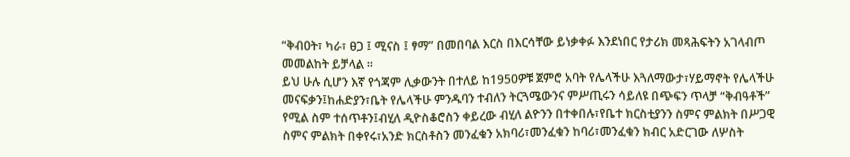“ቅብዐት፣ ካራ፣ ፀጋ ፤ ሚናስ ፤ ፃማ” በመበባል እርስ በእርሳቸው ይነቃቀፉ እንደነበር የታሪክ መጻሕፍትን አገላብጦ መመልከት ይቻላል ፡፡
ይህ ሁሉ ሲሆን እኛ የጎጃም ሊቃውንት በተለይ ከ1950ዎቹ ጀምሮ አባት የሌላችሁ እጓለማውታ፣ሃይማኖት የሌላችሁ መናፍቃን፤ከሐድያን፣ቤት የሌላችሁ ምንዱባን ተብለን ትርጓሜውንና ምሥጢሩን ሳይለዩ በጭፍን ጥላቻ “ቅብዓቶች” የሚል ስም ተሰጥቶን፤ብሂለ ዲዮስቆሮስን ቀይረው ብሂለ ልዮንን በተቀበሉ፣የቤተ ክርስቲያንን ስምና ምልክት በሥጋዊ ስምና ምልክት በቀየሩ፣አንድ ክርስቶስን መንፈቁን አክባሪ፣መንፈቁን ከባሪ፣መንፈቁን ክብር አድርገው ለሦስት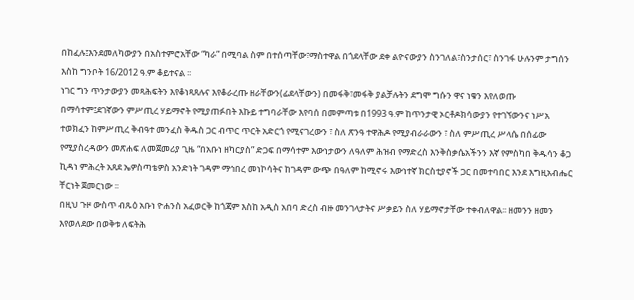በከፈሉ፤እንደመለካውያን በአስተምሮአቸው “ካራ” በሚባል ስም በተሰጣቸው፣ማስተዋል በጎደላቸው ደቀ ልዮናውያን ስንገለል፣ስንታሰር፣ ስንገፋ ሁሉንም ታግሰን እስከ ግንቦት 16/2012 ዓ.ም ቆይተናል ፡፡
ነገር ግን ጥንታውያን መጻሕፍትን እየቆነጻጸሉና እየቆራረጡ ዘራቸውን(ፊደላቸውን) በመፋቅ፣መፋቅ ያልቻሉትን ደግሞ ግሱን ዋና ነቁን እየለወጡ በማሳተም፤ደገኛውን ምሥጢረ ሃይማኖት የሚያጠፉበት እኩይ ተግባራቸው እየባሰ በመምጣቱ በ1993 ዓ.ም ከጥንታዊ ኦርቶዶክሳውያን የተገኘውንና ነሥአ ተወክፈን ከምሥጢረ ቅብዓተ መንፈስ ቅዱስ ጋር ብጥር ጥርት አድርጎ የሚናገረውን ፣ ስለ ጽንዓ ተዋሕዶ የሚያብራራውን ፣ ስለ ምሥጢረ ሥላሴ በሰፊው የሚያስረዳውን መጽሐፍ ለመጀመሪያ ጊዜ “በአቡነ ዘካርያስ” ድጋፍ በማሳተም እውነታውን ለዓለም ሕዝብ የማድረስ እንቅስቃሴአችንን እኛ የምስካበ ቅዱሳን ቆጋ ኪዳነ ምሕረት አጸደ ኤዎስጣቴዎስ አንድነት ገዳም ማኅበረ መነኮሳትና ከገዳም ውጭ በዓለም ከሚኖሩ እውነተኛ ክርስቲያኖች ጋር በመተባበር እንደ እግዚአብሔር ቸርነት ጀመርነው ፡፡
በዚህ ጉዞ ውስጥ ብጹዕ አቡነ ዮሐንስ አፈወርቅ ከጎጃም እስከ አዲስ አበባ ድረስ ብዙ መንገላታትና ሥቃይን ስለ ሃይማኖታቸው ተቀብለዋል፡፡ ዘመንን ዘመን እየወለደው በወቅቱ ለፍትሕ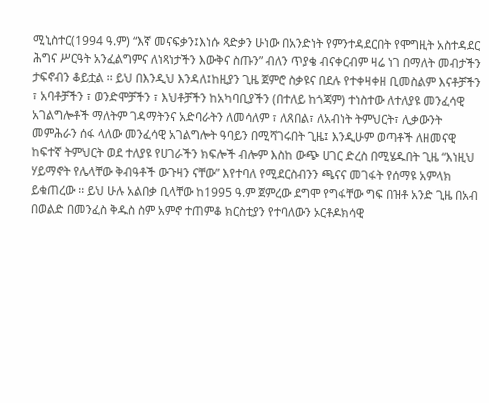ሚኒስተር(1994 ዓ.ም) “እኛ መናፍቃን፤እነሱ ጻድቃን ሁነው በአንድነት የምንተዳደርበት የሞግዚት አስተዳደር ሕግና ሥርዓት አንፈልግምና ለነጻነታችን እውቅና ስጡን” ብለን ጥያቄ ብናቀርብም ዛሬ ነገ በማለት መብታችን ታፍኖብን ቆይቷል ፡፡ ይህ በእንዲህ እንዳለ፤ከዚያን ጊዜ ጀምሮ ስቃዩና በደሉ የተቀዛቀዘ ቢመስልም እናቶቻችን ፣ አባቶቻችን ፣ ወንድሞቻችን ፣ እህቶቻችን ከአካባቢያችን (በተለይ ከጎጃም) ተነስተው ለተለያዩ መንፈሳዊ አገልግሎቶች ማለትም ገዳማትንና አድባራትን ለመሳለም ፣ ለጸበል፣ ለአብነት ትምህርት፣ ሊቃውንት መምሕራን ሰፋ ላለው መንፈሳዊ አገልግሎት ዓባይን በሚሻገሩበት ጊዜ፤ እንዲሁም ወጣቶች ለዘመናዊ ከፍተኛ ትምህርት ወደ ተለያዩ የሀገራችን ክፍሎች ብሎም እስከ ውጭ ሀገር ድረስ በሚሄዱበት ጊዜ “እነዚህ ሃይማኖት የሌላቸው ቅብዓቶች ውጉዛን ናቸው” እየተባለ የሚደርስብንን ጫናና መገፋት የሰማዩ አምላክ ይቁጠረው ፡፡ ይህ ሁሉ አልበቃ ቢላቸው ከ1995 ዓ.ም ጀምረው ደግሞ የግፋቸው ግፍ በዝቶ አንድ ጊዜ በአብ በወልድ በመንፈስ ቅዱስ ስም አምኖ ተጠምቆ ክርስቲያን የተባለውን ኦርቶዶክሳዊ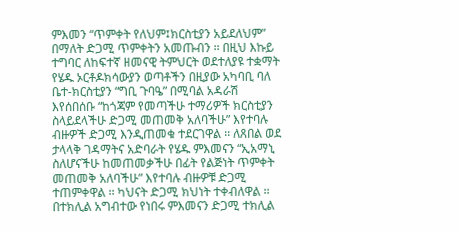ምእመን “ጥምቀት የለህም፤ክርስቲያን አይደለህም” በማለት ድጋሚ ጥምቀትን አመጡብን ፡፡ በዚህ እኩይ ተግባር ለከፍተኛ ዘመናዊ ትምህርት ወደተለያዩ ተቋማት የሄዱ ኦርቶዶክሳውያን ወጣቶችን በዚያው አካባቢ ባለ ቤተ-ክርስቲያን “ግቢ ጉባዔ” በሚባል አዳራሽ እየሰበሰቡ “ከጎጃም የመጣችሁ ተማሪዎች ክርስቲያን ስላይደላችሁ ድጋሚ መጠመቅ አለባችሁ” እየተባሉ ብዙዎች ድጋሚ እንዲጠመቁ ተደርገዋል ፡፡ ለጸበል ወደ ታላላቅ ገዳማትና አድባራት የሄዱ ምእመናን “ኢአማኒ ስለሆናችሁ ከመጠመቃችሁ በፊት የልጅነት ጥምቀት መጠመቅ አለባችሁ” እየተባሉ ብዙዎቹ ድጋሚ ተጠምቀዋል ፡፡ ካህናት ድጋሚ ክህነት ተቀብለዋል ፡፡ በተክሊል አግብተው የነበሩ ምእመናን ድጋሚ ተክሊል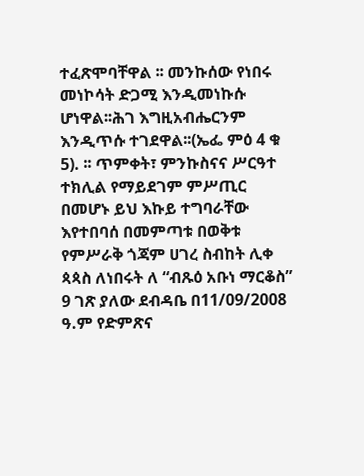ተፈጽሞባቸዋል ፡፡ መንኩሰው የነበሩ መነኮሳት ድጋሚ እንዲመነኩሱ ሆነዋል፡፡ሕገ እግዚአብሔርንም እንዲጥሱ ተገደዋል፡፡(ኤፌ ምዕ 4 ቁ 5). ፡፡ ጥምቀት፣ ምንኩስናና ሥርዓተ ተክሊል የማይደገም ምሥጢር በመሆኑ ይህ እኩይ ተግባራቸው እየተበባሰ በመምጣቱ በወቅቱ የምሥራቅ ጎጃም ሀገረ ስብከት ሊቀ ጳጳስ ለነበሩት ለ “ብጹዕ አቡነ ማርቆስ” 9 ገጽ ያለው ደብዳቤ በ11/09/2008 ዓ.ም የድምጽና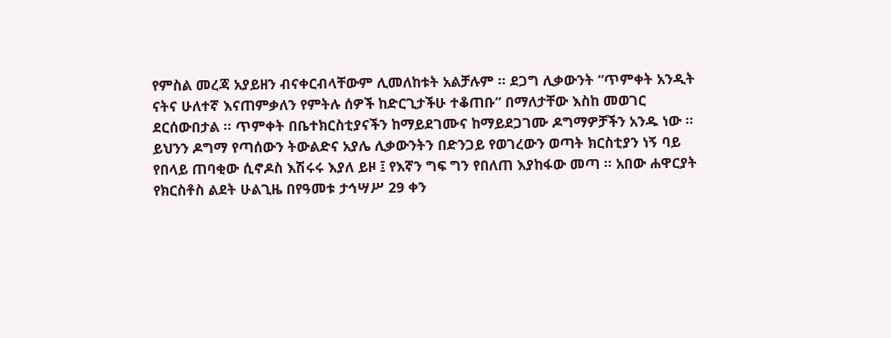የምስል መረጃ አያይዘን ብናቀርብላቸውም ሊመለከቱት አልቻሉም ፡፡ ደጋግ ሊቃውንት “ጥምቀት አንዲት ናትና ሁለተኛ እናጠምቃለን የምትሉ ሰዎች ከድርጊታችሁ ተቆጠቡ” በማለታቸው እስከ መወገር ደርሰውበታል ፡፡ ጥምቀት በቤተክርስቲያናችን ከማይደገሙና ከማይደጋገሙ ዶግማዎቻችን አንዱ ነው ፡፡
ይህንን ዶግማ የጣሰውን ትውልድና አያሌ ሊቃውንትን በድንጋይ የወገረውን ወጣት ክርስቲያን ነኝ ባይ የበላይ ጠባቂው ሲኖዶስ እሽሩሩ እያለ ይዞ ፤ የእኛን ግፍ ግን የበለጠ እያከፋው መጣ ፡፡ አበው ሐዋርያት የክርስቶስ ልደት ሁልጊዜ በየዓመቱ ታኅሣሥ 29 ቀን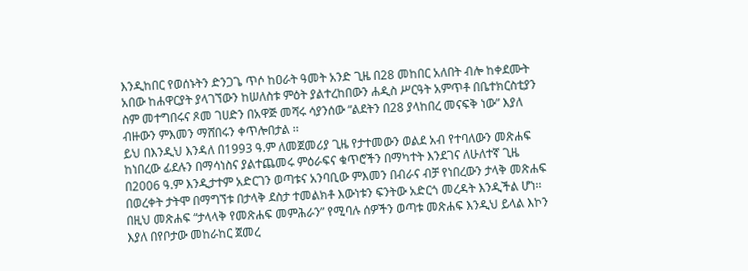እንዲከበር የወሰኑትን ድንጋጌ ጥሶ ከዐራት ዓመት አንድ ጊዜ በ28 መከበር አለበት ብሎ ከቀደሙት አበው ከሐዋርያት ያላገኘውን ከሠለስቱ ምዕት ያልተረከበውን ሐዲስ ሥርዓት አምጥቶ በቤተክርስቲያን ስም መተግበሩና ጾመ ገሀድን በአዋጅ መሻሩ ሳያንሰው “ልደትን በ28 ያላከበረ መናፍቅ ነው” እያለ ብዙውን ምእመን ማሸበሩን ቀጥሎበታል ፡፡
ይህ በእንዲህ እንዳለ በ1993 ዓ.ም ለመጀመሪያ ጊዜ የታተመውን ወልደ አብ የተባለውን መጽሐፍ ከነበረው ፊደሉን በማሳነስና ያልተጨመሩ ምዕራፍና ቁጥሮችን በማካተት እንደገና ለሁለተኛ ጊዜ በ2006 ዓ.ም እንዲታተም አድርገን ወጣቱና አንባቢው ምእመን በብራና ብቻ የነበረውን ታላቅ መጽሐፍ በወረቀት ታትሞ በማግኘቱ በታላቅ ደስታ ተመልክቶ እውነቱን ፍንትው አድርጎ መረዳት እንዲችል ሆነ፡፡ በዚህ መጽሐፍ “ታላላቅ የመጽሐፍ መምሕራን” የሚባሉ ሰዎችን ወጣቱ መጽሐፍ እንዲህ ይላል እኮን እያለ በየቦታው መከራከር ጀመረ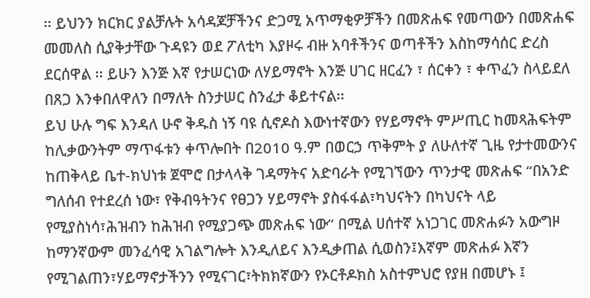፡፡ ይህንን ክርክር ያልቻሉት አሳዳጆቻችንና ድጋሚ አጥማቂዎቻችን በመጽሐፍ የመጣውን በመጽሐፍ መመለስ ሲያቅታቸው ጉዳዩን ወደ ፖለቲካ እያዞሩ ብዙ አባቶችንና ወጣቶችን እስከማሳሰር ድረስ ደርሰዋል ፡፡ ይሁን እንጅ እኛ የታሠርነው ለሃይማኖት እንጅ ሀገር ዘርፈን ፣ ሰርቀን ፣ ቀጥፈን ስላይደለ በጸጋ እንቀበለዋለን በማለት ስንታሠር ስንፈታ ቆይተናል፡፡
ይህ ሁሉ ግፍ እንዳለ ሁኖ ቅዱስ ነኝ ባዩ ሲኖዶስ እውነተኛውን የሃይማኖት ምሥጢር ከመጻሕፍትም ከሊቃውንትም ማጥፋቱን ቀጥሎበት በ2010 ዓ.ም በወርኃ ጥቅምት ያ ለሁለተኛ ጊዜ የታተመውንና ከጠቅላይ ቤተ-ክህነቱ ጀሞሮ በታላላቅ ገዳማትና አድባራት የሚገኘውን ጥንታዊ መጽሐፍ “በአንድ ግለሰብ የተደረሰ ነው፣ የቅብዓትንና የፀጋን ሃይማኖት ያስፋፋል፣ካህናትን በካህናት ላይ የሚያስነሳ፣ሕዝብን ከሕዝብ የሚያጋጭ መጽሐፍ ነው” በሚል ሀሰተኛ አነጋገር መጽሐፉን አውግዞ ከማንኛውም መንፈሳዊ አገልግሎት እንዲለይና እንዲቃጠል ሲወስን፤እኛም መጽሐፉ እኛን የሚገልጠን፣ሃይማኖታችንን የሚናገር፣ትክክኛውን የኦርቶዶክስ አስተምህሮ የያዘ በመሆኑ ፤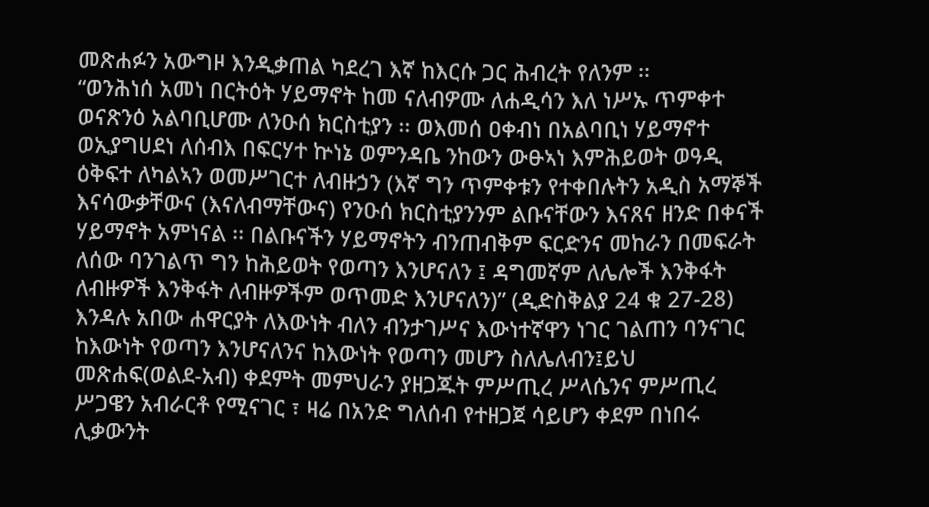መጽሐፉን አውግዞ እንዲቃጠል ካደረገ እኛ ከእርሱ ጋር ሕብረት የለንም ፡፡
“ወንሕነሰ አመነ በርትዕት ሃይማኖት ከመ ናለብዎሙ ለሐዲሳን እለ ነሥኡ ጥምቀተ ወናጽንዕ አልባቢሆሙ ለንዑሰ ክርስቲያን ፡፡ ወእመሰ ዐቀብነ በአልባቢነ ሃይማኖተ ወኢያግሀደነ ለሰብእ በፍርሃተ ኵነኔ ወምንዳቤ ንከውን ውፁኣነ እምሕይወት ወዓዲ ዕቅፍተ ለካልኣን ወመሥገርተ ለብዙኃን (እኛ ግን ጥምቀቱን የተቀበሉትን አዲስ አማኞች እናሳውቃቸውና (እናለብማቸውና) የንዑሰ ክርስቲያንንም ልቡናቸውን እናጸና ዘንድ በቀናች ሃይማኖት አምነናል ፡፡ በልቡናችን ሃይማኖትን ብንጠብቅም ፍርድንና መከራን በመፍራት ለሰው ባንገልጥ ግን ከሕይወት የወጣን እንሆናለን ፤ ዳግመኛም ለሌሎች እንቅፋት ለብዙዎች እንቅፋት ለብዙዎችም ወጥመድ እንሆናለን)” (ዲድስቅልያ 24 ቁ 27-28) እንዳሉ አበው ሐዋርያት ለእውነት ብለን ብንታገሥና እውነተኛዋን ነገር ገልጠን ባንናገር ከእውነት የወጣን እንሆናለንና ከእውነት የወጣን መሆን ስለሌለብን፤ይህ መጽሐፍ(ወልደ-አብ) ቀደምት መምህራን ያዘጋጁት ምሥጢረ ሥላሴንና ምሥጢረ ሥጋዌን አብራርቶ የሚናገር ፣ ዛሬ በአንድ ግለሰብ የተዘጋጀ ሳይሆን ቀደም በነበሩ ሊቃውንት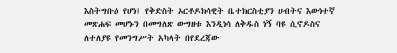እስትግቡዕ የሆነ፤ የቅድስት ኦርቶዶክሳዊት ቤተክርስቲያን ሀብትና እውነተኛ መጽሐፍ መሆኑን በመግለጽ ውግዘቱ እንዲነሳ ለቅዱስ ነኝ ባዩ ሲኖዶስና ለተለያዩ የመንግሥት አካላት በየደረጃው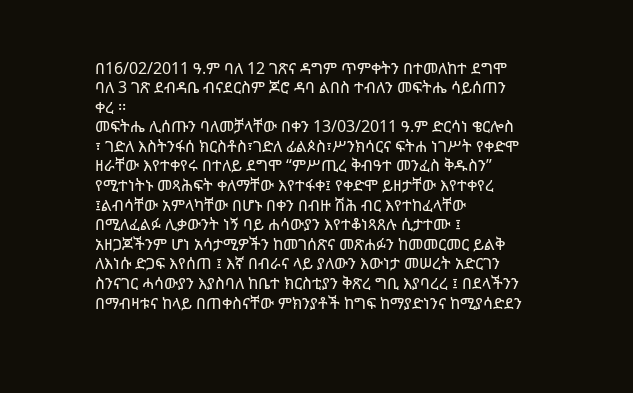በ16/02/2011 ዓ.ም ባለ 12 ገጽና ዳግም ጥምቀትን በተመለከተ ደግሞ ባለ 3 ገጽ ደብዳቤ ብናደርስም ጆሮ ዳባ ልበስ ተብለን መፍትሔ ሳይሰጠን ቀረ ፡፡
መፍትሔ ሊሰጡን ባለመቻላቸው በቀን 13/03/2011 ዓ.ም ድርሳነ ቄርሎስ ፣ ገድለ እስትንፋሰ ክርስቶስ፣ገድለ ፊልጶስ፣ሥንክሳርና ፍትሐ ነገሥት የቀድሞ ዘራቸው እየተቀየሩ በተለይ ደግሞ “ምሥጢረ ቅብዓተ መንፈስ ቅዱስን” የሚተነትኑ መጻሕፍት ቀለማቸው እየተፋቀ፤ የቀድሞ ይዘታቸው እየተቀየረ ፤ልብሳቸው አምላካቸው በሆኑ በቀን በብዙ ሽሕ ብር እየተከፈላቸው በሚለፈልፉ ሊቃውንት ነኝ ባይ ሐሳውያን እየተቆነጻጸሉ ሲታተሙ ፤ አዘጋጆችንም ሆነ አሳታሚዎችን ከመገሰጽና መጽሐፉን ከመመርመር ይልቅ ለእነሱ ድጋፍ እየሰጠ ፤ እኛ በብራና ላይ ያለውን እውነታ መሠረት አድርገን ስንናገር ሓሳውያን እያስባለ ከቤተ ክርስቲያን ቅጽረ ግቢ እያባረረ ፤ በደላችንን በማብዛቱና ከላይ በጠቀስናቸው ምክንያቶች ከግፍ ከማያድነንና ከሚያሳድደን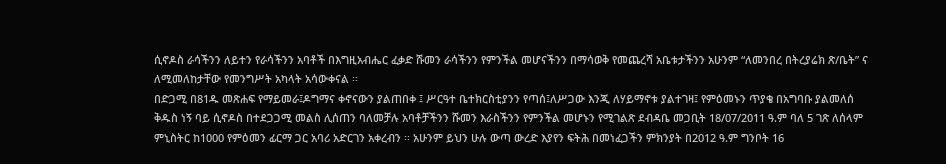ሲኖዶስ ራሳችንን ለይተን የራሳችንን አባቶች በእግዚአብሔር ፈቃድ ሹመን ራሳችንን የምንችል መሆናችንን በማሳወቅ የመጨረሻ አቤቱታችንን አሁንም “ለመንበረ በትረያሬክ ጽ/ቤት” ና ለሚመለከታቸው የመንግሥት አካላት አሳውቀናል ፡፡
በድጋሚ በ81ዱ መጽሐፍ የማይመራ፤ዶግማና ቀኖናውን ያልጠበቀ ፤ ሥርዓተ ቤተክርስቲያንን የጣሰ፤ለሥጋው እንጂ ለሃይማኖቱ ያልተገዛ፤ የምዕመኑን ጥያቄ በአግባቡ ያልመለሰ ቅዱስ ነኝ ባይ ሲኖዶስ በተደጋጋሚ መልስ ሊሰጠን ባለመቻሉ አባቶቻችንን ሹመን እራስችንን የምንችል መሆኑን የሚገልጽ ደብዳቤ መጋቢት 18/07/2011 ዓ.ም ባለ 5 ገጽ ለሰላም ምኒስትር ከ1000 የምዕመን ፊርማ ጋር አባሪ አድርገን አቀረብን ፡፡ አሁንም ይህን ሁሉ ውጣ ውረድ እያየን ፍትሕ በመነፈጋችን ምክንያት በ2012 ዓ.ም ግንቦት 16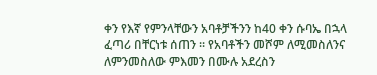ቀን የእኛ የምንላቸውን አባቶቻችንን ከ40 ቀን ሱባኤ በኋላ ፈጣሪ በቸርነቱ ሰጠን ፡፡ የአባቶችን መሾም ለሚመስለንና ለምንመስለው ምእመን በሙሉ አደረስን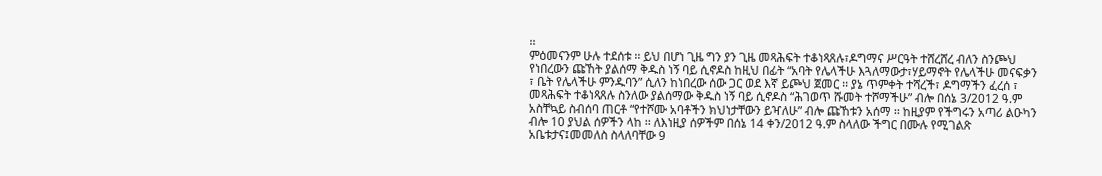፡፡
ምዕመናንም ሁሉ ተደሰቱ ፡፡ ይህ በሆነ ጊዜ ግን ያን ጊዜ መጻሕፍት ተቆነጻጸሉ፣ዶግማና ሥርዓት ተሸረሸረ ብለን ስንጮህ የነበረውን ጩኸት ያልሰማ ቅዱስ ነኝ ባይ ሲኖዶስ ከዚህ በፊት “አባት የሌላችሁ እጓለማውታ፣ሃይማኖት የሌላችሁ መናፍቃን ፣ ቤት የሌላችሁ ምንዱባን” ሲለን ከነበረው ሰው ጋር ወደ እኛ ይጮህ ጀመር ፡፡ ያኔ ጥምቀት ተሻረች፣ ዶግማችን ፈረሰ ፣ መጻሕፍት ተቆነጻጸሉ ስንለው ያልሰማው ቅዱስ ነኝ ባይ ሲኖዶስ “ሕገወጥ ሹመት ተሾማችሁ” ብሎ በሰኔ 3/2012 ዓ.ም አስቸኳይ ስብሰባ ጠርቶ “የተሾሙ አባቶችን ክህነታቸውን ይዣለሁ” ብሎ ጩኸቱን አሰማ ፡፡ ከዚያም የችግሩን አጣሪ ልዑካን ብሎ 10 ያህል ሰዎችን ላከ ፡፡ ለእነዚያ ሰዎችም በሰኔ 14 ቀን/2012 ዓ.ም ስላለው ችግር በሙሉ የሚገልጽ አቤቱታና፤መመለስ ስላለባቸው 9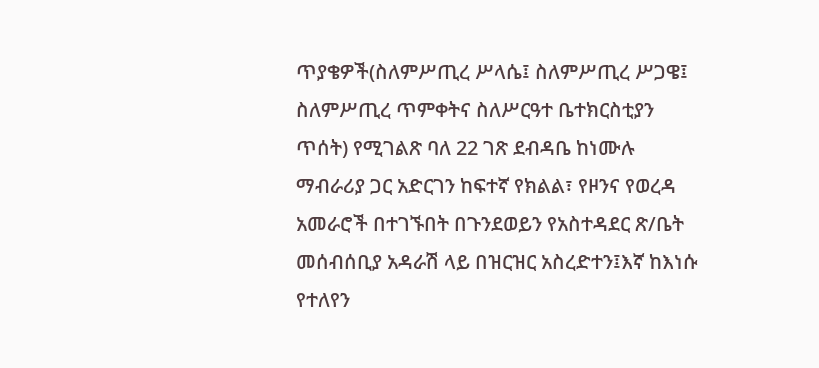ጥያቄዎች(ስለምሥጢረ ሥላሴ፤ ስለምሥጢረ ሥጋዌ፤ ስለምሥጢረ ጥምቀትና ስለሥርዓተ ቤተክርስቲያን ጥሰት) የሚገልጽ ባለ 22 ገጽ ደብዳቤ ከነሙሉ ማብራሪያ ጋር አድርገን ከፍተኛ የክልል፣ የዞንና የወረዳ አመራሮች በተገኙበት በጉንደወይን የአስተዳደር ጽ/ቤት መሰብሰቢያ አዳራሽ ላይ በዝርዝር አስረድተን፤እኛ ከእነሱ የተለየን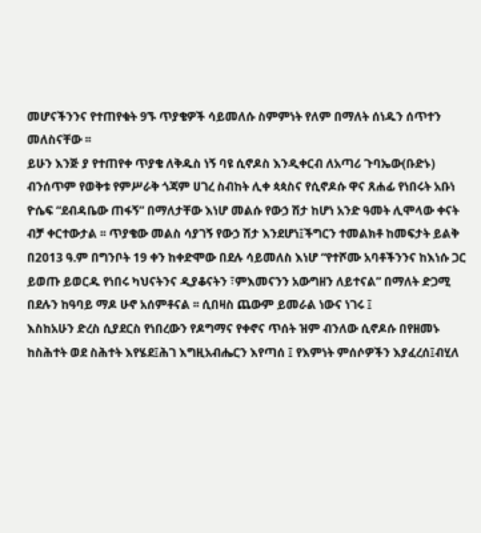መሆናችንንና የተጠየቁት 9ኙ ጥያቄዎች ሳይመለሱ ስምምነት የለም በማለት ሰነዱን ሰጥተን መለስናቸው ፡፡
ይሁን እንጅ ያ የተጠየቀ ጥያቄ ለቅዱስ ነኝ ባዩ ሲኖዶስ እንዲቀርብ ለአጣሪ ጉባኤው(ቡድኑ) ብንሰጥም የወቅቱ የምሥራቅ ጎጃም ሀገረ ስብከት ሊቀ ጳጳስና የሲኖዶሱ ዋና ጸሐፊ የነበሩት አቡነ ዮሴፍ “ደብዳቤው ጠፋኝ” በማለታቸው እነሆ መልሱ የውኃ ሽታ ከሆነ አንድ ዓመት ሊሞላው ቀናት ብቻ ቀርተውታል ፡፡ ጥያቄው መልስ ሳያገኝ የውኃ ሽታ እንደሆነ፤ችግርን ተመልክቶ ከመፍታት ይልቅ በ2013 ዓ.ም በግንቦት 19 ቀን ከቀድሞው በደሉ ሳይመለስ እነሆ “የተሾሙ አባቶችንንና ከእነሱ ጋር ይወጡ ይወርዱ የነበሩ ካህናትንና ዲያቆናትን ፣ምእመናንን አውግዘን ለይተናል” በማለት ድጋሚ በደሉን ከዓባይ ማዶ ሁኖ አሰምቶናል ፡፡ ሲበዛስ ጨውም ይመራል ነውና ነገሩ ፤
እስከአሁን ድረስ ሲያደርስ የነበረውን የዶግማና የቀኖና ጥሰት ዝም ብንለው ሲኖዶሱ በየዘመኑ ከስሕተት ወደ ስሕተት እየሄደ፤ሕገ እግዚአብሔርን እየጣሰ ፤ የእምነት ምሰሶዎችን እያፈረሰ፤ብሂለ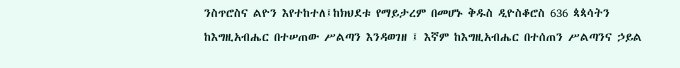ንስጥሮስና ልዮን እየተከተለ፤ከክህደቱ የማይታረም በመሆኑ ቅዱስ ዲዮስቆሮስ 636 ጳጳሳትን ከእግዚአብሔር በተሠጠው ሥልጣን እንዳወገዘ ፤ እኛም ከእግዚአብሔር በተሰጠን ሥልጣንና ኃይል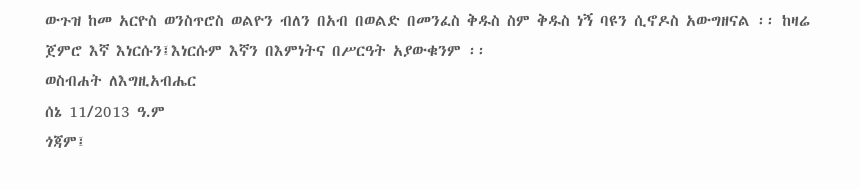ውጉዝ ከመ አርዮስ ወንስጥሮስ ወልዮን ብለን በአብ በወልድ በመንፈስ ቅዱስ ስም ቅዱስ ነኝ ባዩን ሲኖዶስ አውግዘናል ፡፡ ከዛሬ ጀምሮ እኛ እነርሱን፤እነርሱም እኛን በእምነትና በሥርዓት አያውቁንም ፡፡
ወስብሐት ለእግዚአብሔር
ሰኔ 11/2013 ዓ.ም
ጎጃም፤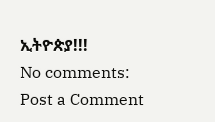ኢትዮጵያ!!!
No comments:
Post a Comment